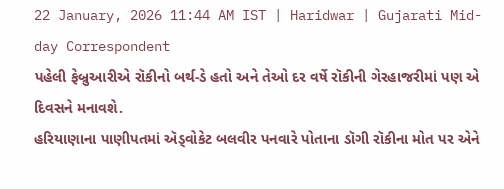22 January, 2026 11:44 AM IST | Haridwar | Gujarati Mid-day Correspondent
પહેલી ફેબ્રુઆરીએ રૉકીનો બર્થ-ડે હતો અને તેઓ દર વર્ષે રૉકીની ગેરહાજરીમાં પણ એ દિવસને મનાવશે.
હરિયાણાના પાણીપતમાં ઍડ્વોકેટ બલવીર પનવારે પોતાના ડૉગી રૉકીના મોત પર એને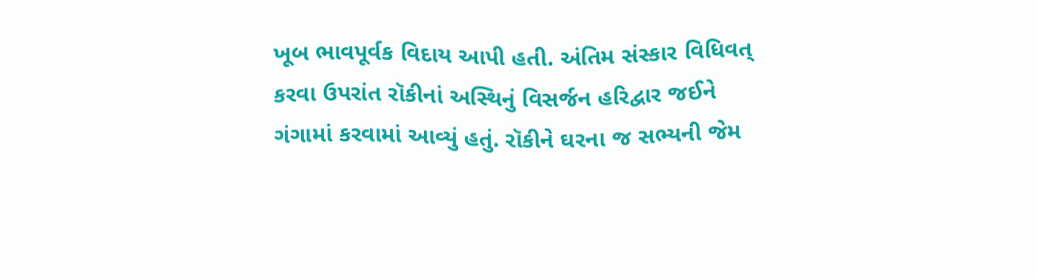ખૂબ ભાવપૂર્વક વિદાય આપી હતી. અંતિમ સંસ્કાર વિધિવત્ કરવા ઉપરાંત રૉકીનાં અસ્થિનું વિસર્જન હરિદ્વાર જઈને ગંગામાં કરવામાં આવ્યું હતું. રૉકીને ઘરના જ સભ્યની જેમ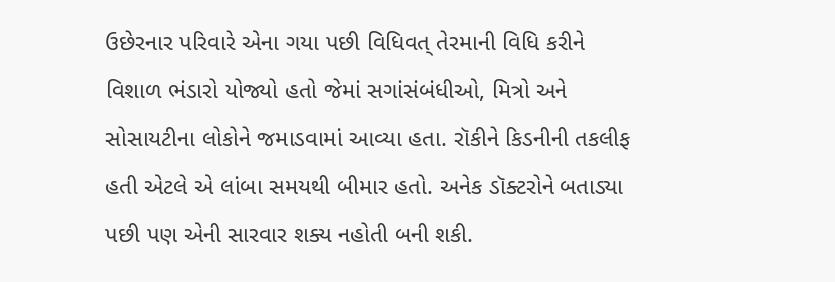ઉછેરનાર પરિવારે એના ગયા પછી વિધિવત્ તેરમાની વિધિ કરીને વિશાળ ભંડારો યોજ્યો હતો જેમાં સગાંસંબંધીઓ, મિત્રો અને સોસાયટીના લોકોને જમાડવામાં આવ્યા હતા. રૉકીને કિડનીની તકલીફ હતી એટલે એ લાંબા સમયથી બીમાર હતો. અનેક ડૉક્ટરોને બતાડ્યા પછી પણ એની સારવાર શક્ય નહોતી બની શકી.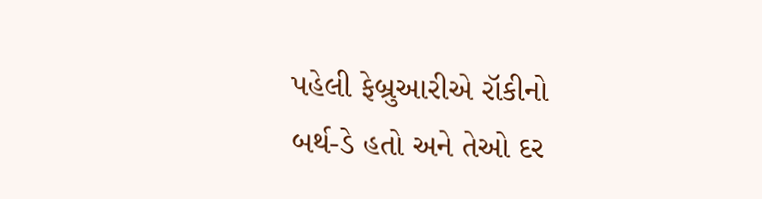પહેલી ફેબ્રુઆરીએ રૉકીનો બર્થ-ડે હતો અને તેઓ દર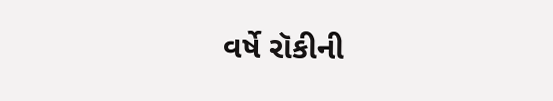વર્ષે રૉકીની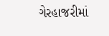ગેરહાજરીમાં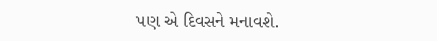પણ એ દિવસને મનાવશે.